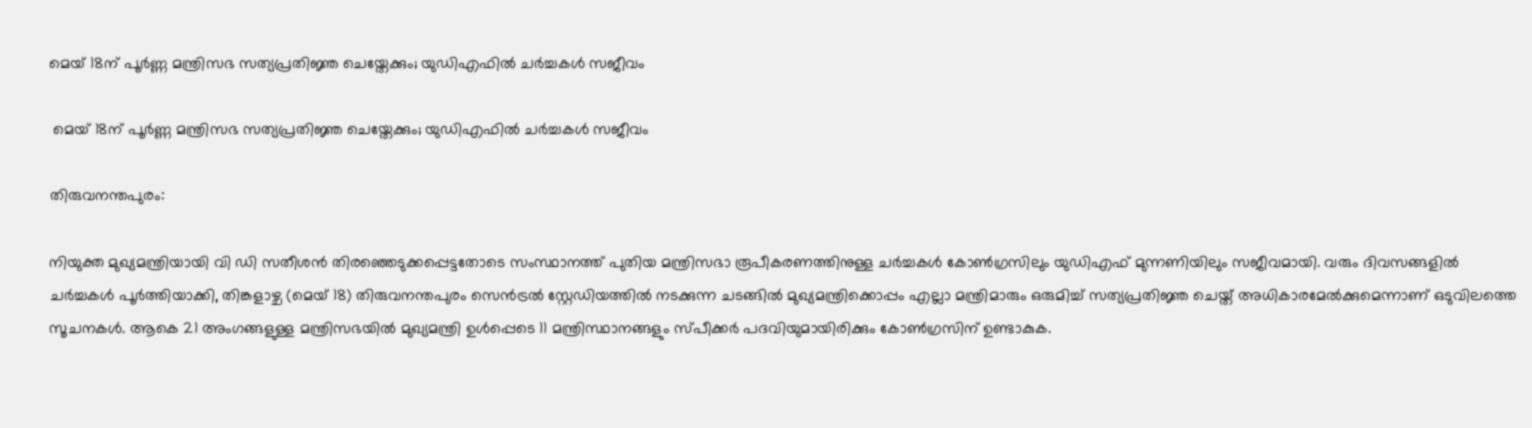മെയ് 18ന് പൂർണ്ണ മന്ത്രിസഭ സത്യപ്രതിജ്ഞ ചെയ്തേക്കും; യുഡിഎഫിൽ ചർച്ചകൾ സജീവം

 മെയ് 18ന് പൂർണ്ണ മന്ത്രിസഭ സത്യപ്രതിജ്ഞ ചെയ്തേക്കും; യുഡിഎഫിൽ ചർച്ചകൾ സജീവം

തിരുവനന്തപുരം:

നിയുക്ത മുഖ്യമന്ത്രിയായി വി ഡി സതീശൻ തിരഞ്ഞെടുക്കപ്പെട്ടതോടെ സംസ്ഥാനത്ത് പുതിയ മന്ത്രിസഭാ രൂപീകരണത്തിനുള്ള ചർച്ചകൾ കോൺഗ്രസിലും യുഡിഎഫ് മുന്നണിയിലും സജീവമായി. വരും ദിവസങ്ങളിൽ ചർച്ചകൾ പൂർത്തിയാക്കി, തിങ്കളാഴ്ച (മെയ് 18) തിരുവനന്തപുരം സെൻട്രൽ സ്റ്റേഡിയത്തിൽ നടക്കുന്ന ചടങ്ങിൽ മുഖ്യമന്ത്രിക്കൊപ്പം എല്ലാ മന്ത്രിമാരും ഒരുമിച്ച് സത്യപ്രതിജ്ഞ ചെയ്ത് അധികാരമേൽക്കുമെന്നാണ് ഒടുവിലത്തെ സൂചനകൾ. ആകെ 21 അംഗങ്ങളുള്ള മന്ത്രിസഭയിൽ മുഖ്യമന്ത്രി ഉൾപ്പെടെ 11 മന്ത്രിസ്ഥാനങ്ങളും സ്പീക്കർ പദവിയുമായിരിക്കും കോൺഗ്രസിന് ഉണ്ടാകുക.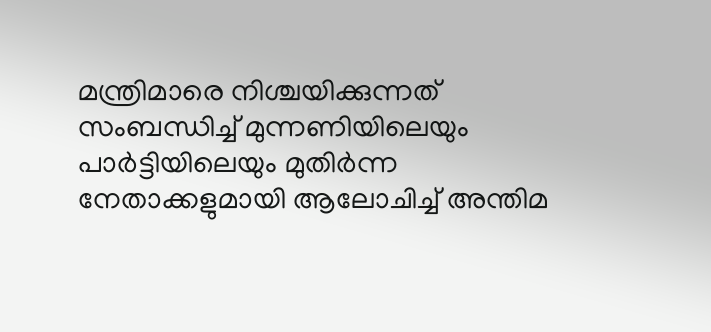മന്ത്രിമാരെ നിശ്ചയിക്കുന്നത് സംബന്ധിച്ച് മുന്നണിയിലെയും പാർട്ടിയിലെയും മുതിർന്ന നേതാക്കളുമായി ആലോചിച്ച് അന്തിമ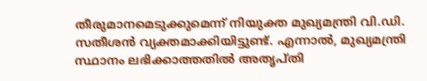തീരുമാനമെടുക്കുമെന്ന് നിയുക്ത മുഖ്യമന്ത്രി വി.ഡി. സതീശൻ വ്യക്തമാക്കിയിട്ടുണ്ട്. എന്നാൽ, മുഖ്യമന്ത്രി സ്ഥാനം ലഭിക്കാത്തതിൽ അതൃപ്തി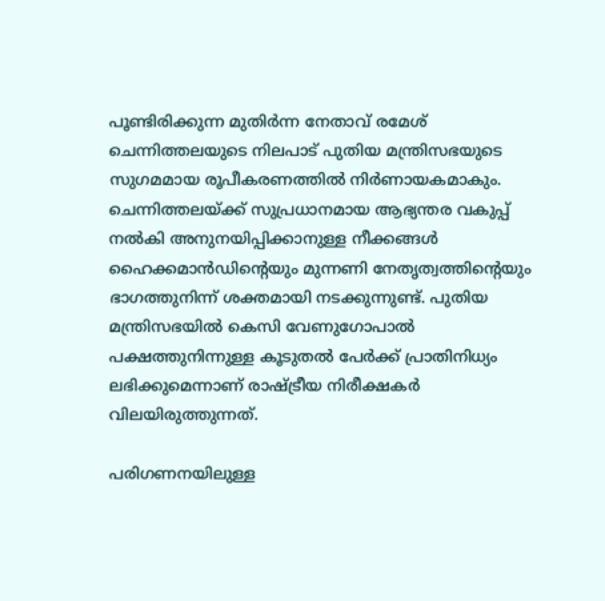പൂണ്ടിരിക്കുന്ന മുതിർന്ന നേതാവ് രമേശ് ചെന്നിത്തലയുടെ നിലപാട് പുതിയ മന്ത്രിസഭയുടെ സുഗമമായ രൂപീകരണത്തിൽ നിർണായകമാകും. ചെന്നിത്തലയ്ക്ക് സുപ്രധാനമായ ആഭ്യന്തര വകുപ്പ് നൽകി അനുനയിപ്പിക്കാനുള്ള നീക്കങ്ങൾ ഹൈക്കമാൻഡിന്റെയും മുന്നണി നേതൃത്വത്തിന്റെയും ഭാഗത്തുനിന്ന് ശക്തമായി നടക്കുന്നുണ്ട്. പുതിയ മന്ത്രിസഭയിൽ കെസി വേണുഗോപാൽ പക്ഷത്തുനിന്നുള്ള കൂടുതൽ പേർക്ക് പ്രാതിനിധ്യം ലഭിക്കുമെന്നാണ് രാഷ്ട്രീയ നിരീക്ഷകർ വിലയിരുത്തുന്നത്.

പരിഗണനയിലുള്ള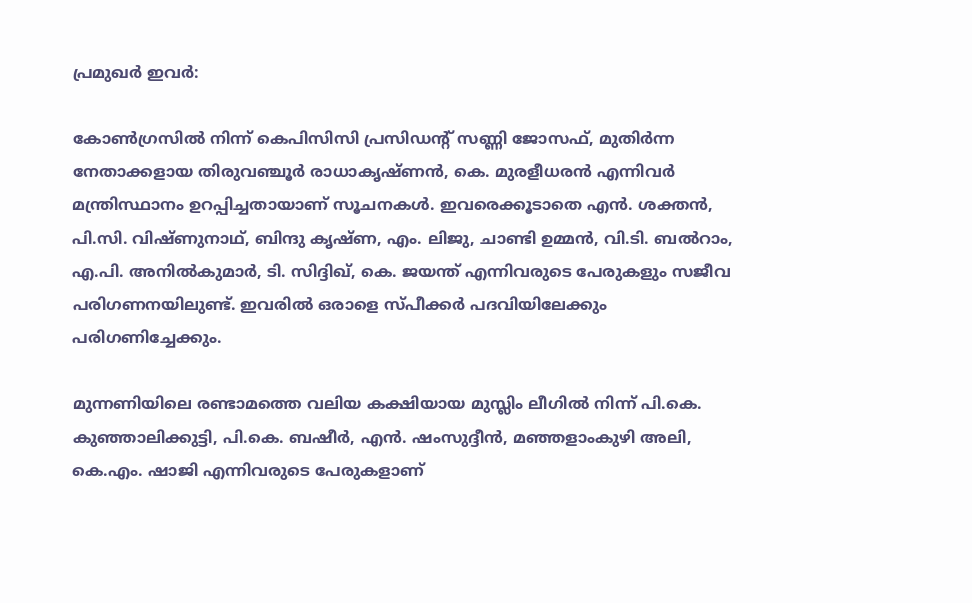പ്രമുഖർ ഇവർ:

കോൺഗ്രസിൽ നിന്ന് കെപിസിസി പ്രസിഡന്റ് സണ്ണി ജോസഫ്, മുതിർന്ന നേതാക്കളായ തിരുവഞ്ചൂർ രാധാകൃഷ്ണൻ, കെ. മുരളീധരൻ എന്നിവർ മന്ത്രിസ്ഥാനം ഉറപ്പിച്ചതായാണ് സൂചനകൾ. ഇവരെക്കൂടാതെ എൻ. ശക്തൻ, പി.സി. വിഷ്ണുനാഥ്, ബിന്ദു കൃഷ്ണ, എം. ലിജു, ചാണ്ടി ഉമ്മൻ, വി.ടി. ബൽറാം, എ.പി. അനിൽകുമാർ, ടി. സിദ്ദിഖ്, കെ. ജയന്ത് എന്നിവരുടെ പേരുകളും സജീവ പരിഗണനയിലുണ്ട്. ഇവരിൽ ഒരാളെ സ്പീക്കർ പദവിയിലേക്കും പരിഗണിച്ചേക്കും.

മുന്നണിയിലെ രണ്ടാമത്തെ വലിയ കക്ഷിയായ മുസ്ലിം ലീഗിൽ നിന്ന് പി.കെ. കുഞ്ഞാലിക്കുട്ടി, പി.കെ. ബഷീർ, എൻ. ഷംസുദ്ദീൻ, മഞ്ഞളാംകുഴി അലി, കെ.എം. ഷാജി എന്നിവരുടെ പേരുകളാണ്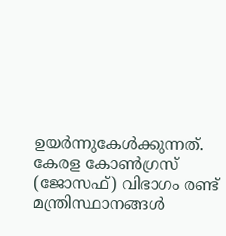ഉയർന്നുകേൾക്കുന്നത്. കേരള കോൺഗ്രസ് (ജോസഫ്) വിഭാഗം രണ്ട് മന്ത്രിസ്ഥാനങ്ങൾ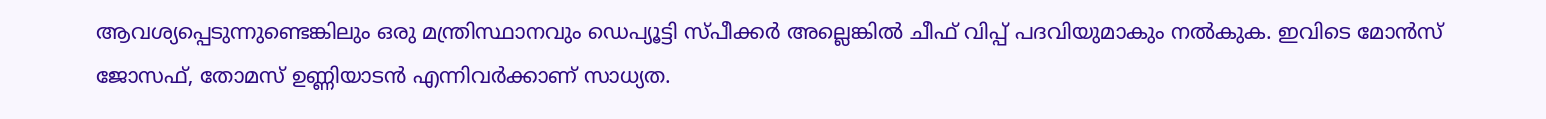ആവശ്യപ്പെടുന്നുണ്ടെങ്കിലും ഒരു മന്ത്രിസ്ഥാനവും ഡെപ്യൂട്ടി സ്പീക്കർ അല്ലെങ്കിൽ ചീഫ് വിപ്പ് പദവിയുമാകും നൽകുക. ഇവിടെ മോൻസ് ജോസഫ്, തോമസ് ഉണ്ണിയാടൻ എന്നിവർക്കാണ് സാധ്യത.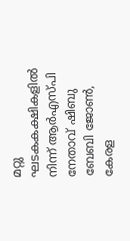മറ്റു ഘടകകക്ഷികളിൽ നിന്ന് ആർഎസ്പി നേതാവ് ഷിബു ബേബി ജോൺ, കേരള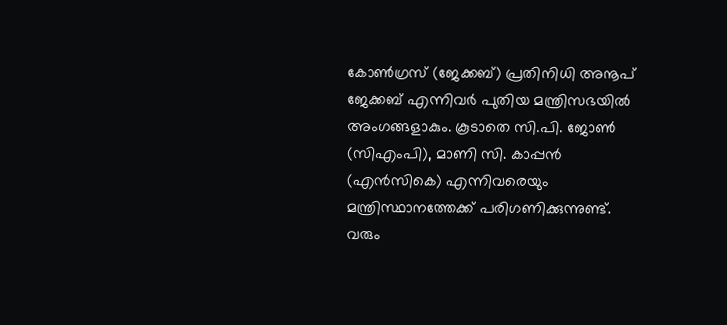കോൺഗ്രസ് (ജേക്കബ്) പ്രതിനിധി അനൂപ് ജേക്കബ് എന്നിവർ പുതിയ മന്ത്രിസഭയിൽ അംഗങ്ങളാകും. കൂടാതെ സി.പി. ജോൺ (സിഎംപി), മാണി സി. കാപ്പൻ (എൻസികെ) എന്നിവരെയും മന്ത്രിസ്ഥാനത്തേക്ക് പരിഗണിക്കുന്നുണ്ട്. വരും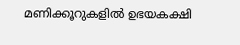മണിക്കൂറുകളിൽ ഉഭയകക്ഷി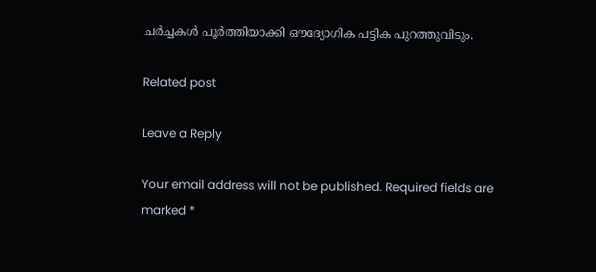ചർച്ചകൾ പൂർത്തിയാക്കി ഔദ്യോഗിക പട്ടിക പുറത്തുവിടും.

Related post

Leave a Reply

Your email address will not be published. Required fields are marked *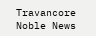Travancore Noble News